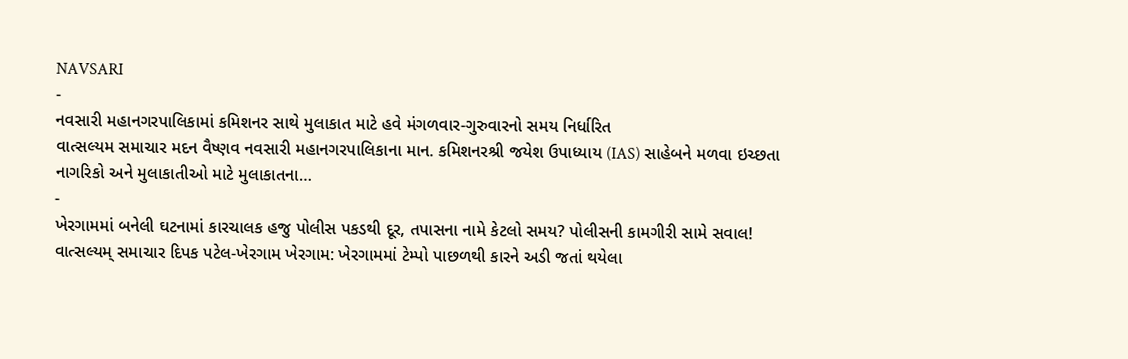NAVSARI
-
નવસારી મહાનગરપાલિકામાં કમિશનર સાથે મુલાકાત માટે હવે મંગળવાર-ગુરુવારનો સમય નિર્ધારિત
વાત્સલ્યમ સમાચાર મદન વૈષ્ણવ નવસારી મહાનગરપાલિકાના માન. કમિશનરશ્રી જયેશ ઉપાધ્યાય (IAS) સાહેબને મળવા ઇચ્છતા નાગરિકો અને મુલાકાતીઓ માટે મુલાકાતના…
-
ખેરગામમાં બનેલી ઘટનામાં કારચાલક હજુ પોલીસ પકડથી દૂર, તપાસના નામે કેટલો સમય? પોલીસની કામગીરી સામે સવાલ!
વાત્સલ્યમ્ સમાચાર દિપક પટેલ-ખેરગામ ખેરગામ: ખેરગામમાં ટેમ્પો પાછળથી કારને અડી જતાં થયેલા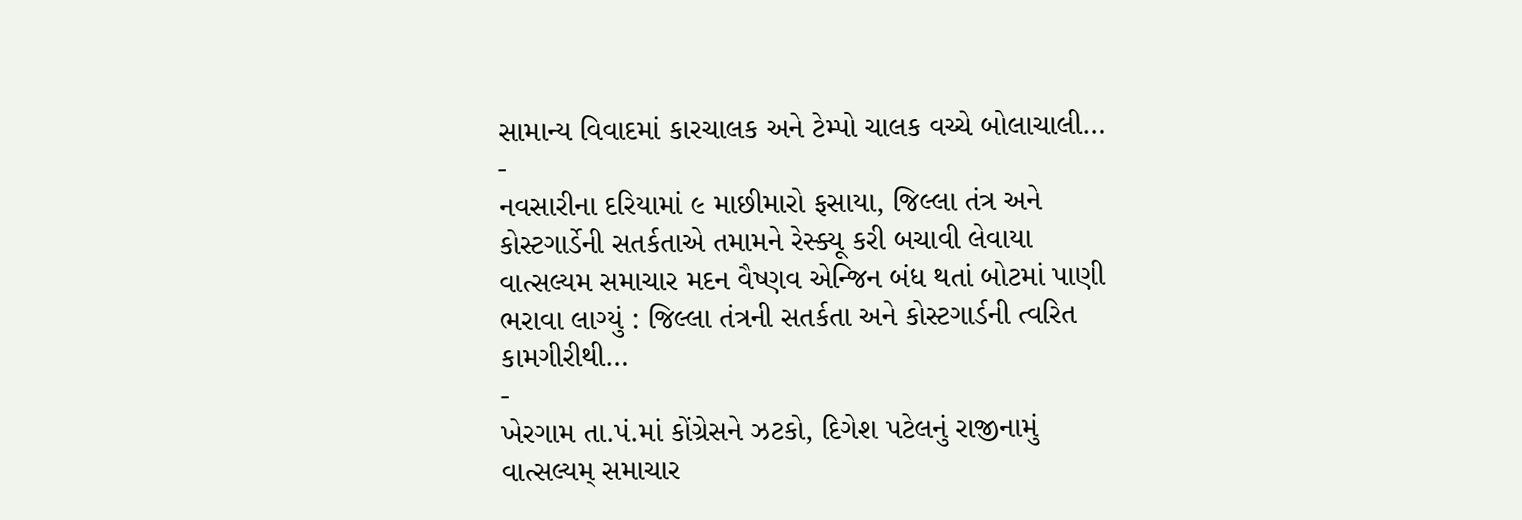સામાન્ય વિવાદમાં કારચાલક અને ટેમ્પો ચાલક વચ્ચે બોલાચાલી…
-
નવસારીના દરિયામાં ૯ માછીમારો ફસાયા, જિલ્લા તંત્ર અને કોસ્ટગાર્ડેની સતર્કતાએ તમામને રેસ્ક્યૂ કરી બચાવી લેવાયા
વાત્સલ્યમ સમાચાર મદન વૈષ્ણવ એન્જિન બંધ થતાં બોટમાં પાણી ભરાવા લાગ્યું : જિલ્લા તંત્રની સતર્કતા અને કોસ્ટગાર્ડની ત્વરિત કામગીરીથી…
-
ખેરગામ તા.પં.માં કોંગ્રેસને ઝટકો, દિગેશ પટેલનું રાજીનામું
વાત્સલ્યમ્ સમાચાર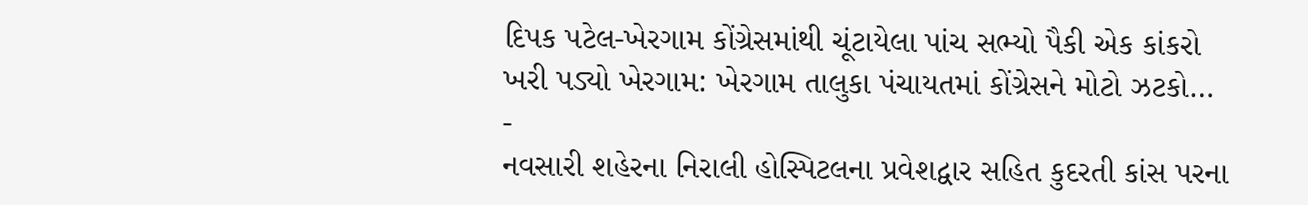દિપક પટેલ-ખેરગામ કોંગ્રેસમાંથી ચૂંટાયેલા પાંચ સભ્યો પૈકી એક કાંકરો ખરી પડ્યો ખેરગામ: ખેરગામ તાલુકા પંચાયતમાં કોંગ્રેસને મોટો ઝટકો…
-
નવસારી શહેરના નિરાલી હોસ્પિટલના પ્રવેશદ્વાર સહિત કુદરતી કાંસ પરના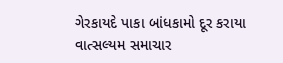ગેરકાયદે પાકા બાંધકામો દૂર કરાયા
વાત્સલ્યમ સમાચાર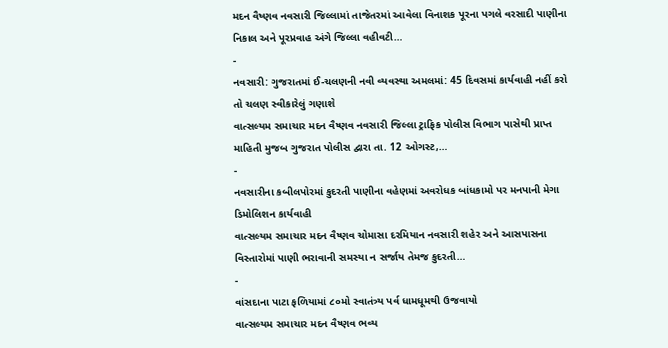મદન વૈષ્ણવ નવસારી જિલ્લામાં તાજેતરમાં આવેલા વિનાશક પૂરના પગલે વરસાદી પાણીના નિકાલ અને પૂરપ્રવાહ અંગે જિલ્લા વહીવટી…
-
નવસારી: ગુજરાતમાં ઈ-ચલણની નવી વ્યવસ્થા અમલમાં: 45 દિવસમાં કાર્યવાહી નહીં કરો તો ચલણ સ્વીકારેલું ગણાશે
વાત્સલ્યમ સમાચાર મદન વૈષ્ણવ નવસારી જિલ્લા ટ્રાફિક પોલીસ વિભાગ પાસેથી પ્રાપ્ત માહિતી મુજબ ગુજરાત પોલીસ દ્વારા તા. 12 ઓગસ્ટ,…
-
નવસારીના કબીલપોરમાં કુદરતી પાણીના વહેણમાં અવરોધક બાંધકામો પર મનપાની મેગા ડિમોલિશન કાર્યવાહી
વાત્સલ્યમ સમાચાર મદન વૈષ્ણવ ચોમાસા દરમિયાન નવસારી શહેર અને આસપાસના વિસ્તારોમાં પાણી ભરાવાની સમસ્યા ન સર્જાય તેમજ કુદરતી…
-
વાંસદાના પાટા ફળિયામાં ૮૦મો સ્વાતંત્ર્ય પર્વ ધામધૂમથી ઉજવાયો
વાત્સલ્યમ સમાચાર મદન વૈષ્ણવ ભવ્ય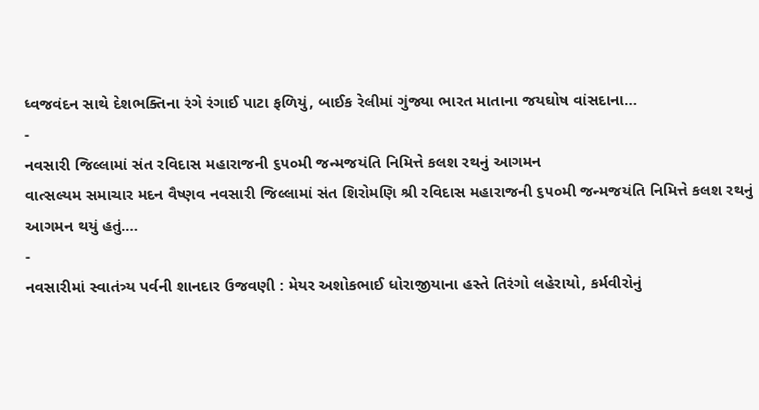ધ્વજવંદન સાથે દેશભક્તિના રંગે રંગાઈ પાટા ફળિયું, બાઈક રેલીમાં ગુંજ્યા ભારત માતાના જયઘોષ વાંસદાના…
-
નવસારી જિલ્લામાં સંત રવિદાસ મહારાજની ૬૫૦મી જન્મજયંતિ નિમિત્તે કલશ રથનું આગમન
વાત્સલ્યમ સમાચાર મદન વૈષ્ણવ નવસારી જિલ્લામાં સંત શિરોમણિ શ્રી રવિદાસ મહારાજની ૬૫૦મી જન્મજયંતિ નિમિત્તે કલશ રથનું આગમન થયું હતું.…
-
નવસારીમાં સ્વાતંત્ર્ય પર્વની શાનદાર ઉજવણી : મેયર અશોકભાઈ ધોરાજીયાના હસ્તે તિરંગો લહેરાયો, કર્મવીરોનું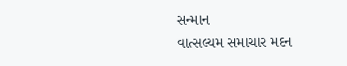સન્માન
વાત્સલ્યમ સમાચાર મદન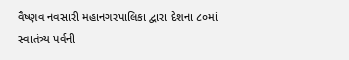વૈષ્ણવ નવસારી મહાનગરપાલિકા દ્વારા દેશના ૮૦માં સ્વાતંત્ર્ય પર્વની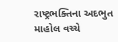રાષ્ટ્રભક્તિના અદભુત માહોલ વચ્ચે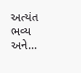અત્યંત ભવ્ય અને…